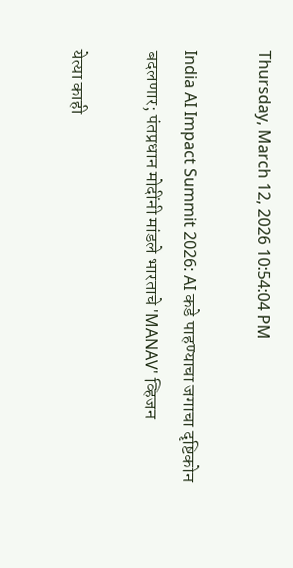Thursday, March 12, 2026 10:54:04 PM

India AI Impact Summit 2026: AI कडे पाहण्याचा जगाचा दृष्टिकोन बदलणार; पंतप्रधान मोदींनी मांडले भारताचे 'MANAV' व्हिजन

येत्या काही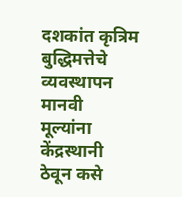दशकांत कृत्रिम बुद्धिमत्तेचे व्यवस्थापन मानवी मूल्यांना केंद्रस्थानी ठेवून कसे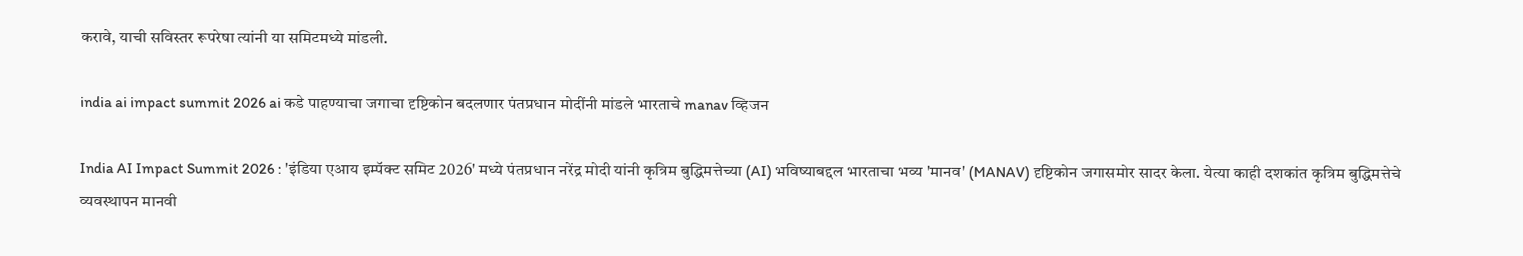करावे, याची सविस्तर रूपरेषा त्यांनी या समिटमध्ये मांडली.

india ai impact summit 2026 ai कडे पाहण्याचा जगाचा दृष्टिकोन बदलणार पंतप्रधान मोदींनी मांडले भारताचे manav व्हिजन

India AI Impact Summit 2026 : 'इंडिया एआय इम्पॅक्ट समिट 2026' मध्ये पंतप्रधान नरेंद्र मोदी यांनी कृत्रिम बुद्धिमत्तेच्या (AI) भविष्याबद्दल भारताचा भव्य 'मानव' (MANAV) दृष्टिकोन जगासमोर सादर केला. येत्या काही दशकांत कृत्रिम बुद्धिमत्तेचे व्यवस्थापन मानवी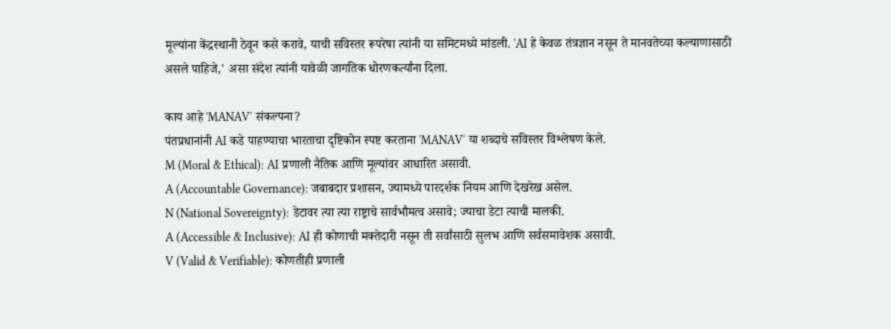मूल्यांना केंद्रस्थानी ठेवून कसे करावे, याची सविस्तर रूपरेषा त्यांनी या समिटमध्ये मांडली. 'AI हे केवळ तंत्रज्ञान नसून ते मानवतेच्या कल्याणासाठी असले पाहिजे,' असा संदेश त्यांनी यावेळी जागतिक धोरणकर्त्यांना दिला.

काय आहे 'MANAV' संकल्पना?
पंतप्रधानांनी AI कडे पाहण्याचा भारताचा दृष्टिकोन स्पष्ट करताना 'MANAV' या शब्दाचे सविस्तर विश्लेषण केले.
M (Moral & Ethical): AI प्रणाली नैतिक आणि मूल्यांवर आधारित असावी.
A (Accountable Governance): जबाबदार प्रशासन, ज्यामध्ये पारदर्शक नियम आणि देखरेख असेल.
N (National Sovereignty): डेटावर त्या त्या राष्ट्राचे सार्वभौमत्व असावे; ज्याचा डेटा त्याची मालकी.
A (Accessible & Inclusive): AI ही कोणाची मक्तेदारी नसून ती सर्वांसाठी सुलभ आणि सर्वसमावेशक असावी.
V (Valid & Verifiable): कोणतीही प्रणाली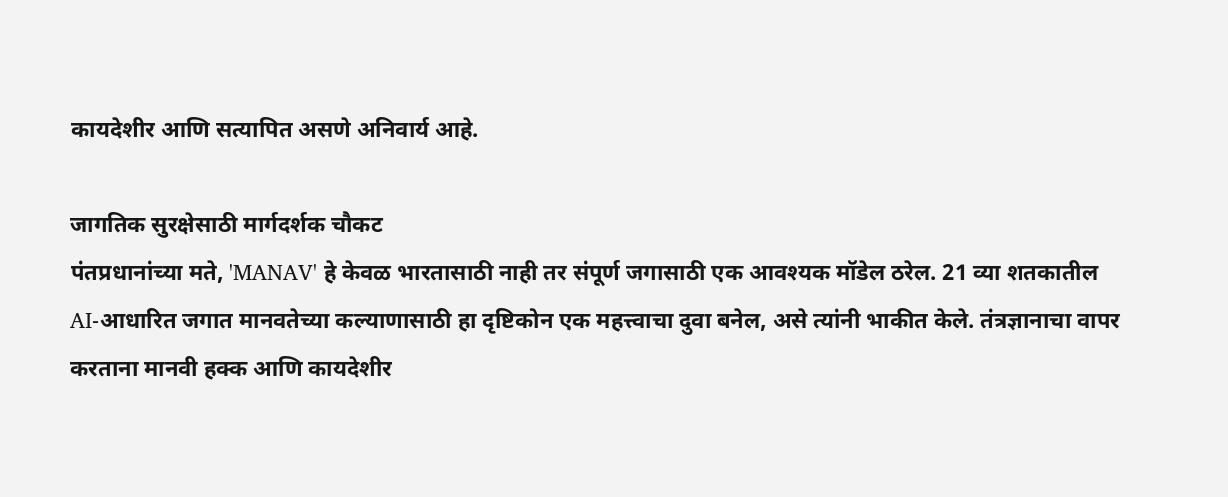कायदेशीर आणि सत्यापित असणे अनिवार्य आहे.

जागतिक सुरक्षेसाठी मार्गदर्शक चौकट
पंतप्रधानांच्या मते, 'MANAV' हे केवळ भारतासाठी नाही तर संपूर्ण जगासाठी एक आवश्यक मॉडेल ठरेल. 21 व्या शतकातील AI-आधारित जगात मानवतेच्या कल्याणासाठी हा दृष्टिकोन एक महत्त्वाचा दुवा बनेल, असे त्यांनी भाकीत केले. तंत्रज्ञानाचा वापर करताना मानवी हक्क आणि कायदेशीर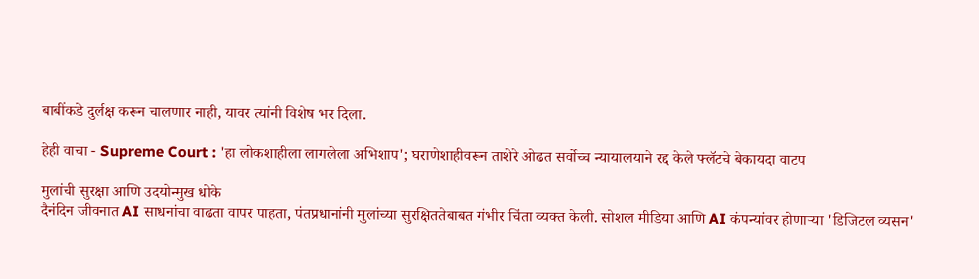बाबींकडे दुर्लक्ष करून चालणार नाही, यावर त्यांनी विशेष भर दिला.

हेही वाचा - Supreme Court : 'हा लोकशाहीला लागलेला अभिशाप'; घराणेशाहीवरून ताशेरे ओढत सर्वोच्च न्यायालयाने रद्द केले फ्लॅटचे बेकायदा वाटप

मुलांची सुरक्षा आणि उदयोन्मुख धोके
दैनंदिन जीवनात AI साधनांचा वाढता वापर पाहता, पंतप्रधानांनी मुलांच्या सुरक्षिततेबाबत गंभीर चिंता व्यक्त केली. सोशल मीडिया आणि AI कंपन्यांवर होणाऱ्या 'डिजिटल व्यसन'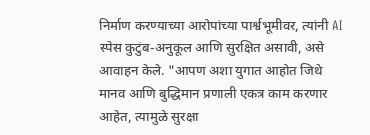निर्माण करण्याच्या आरोपांच्या पार्श्वभूमीवर, त्यांनी AI स्पेस कुटुंब-अनुकूल आणि सुरक्षित असावी, असे आवाहन केले. "आपण अशा युगात आहोत जिथे मानव आणि बुद्धिमान प्रणाली एकत्र काम करणार आहेत, त्यामुळे सुरक्षा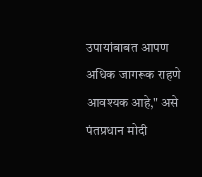उपायांबाबत आपण अधिक जागरूक राहणे आवश्यक आहे," असे पंतप्रधान मोदी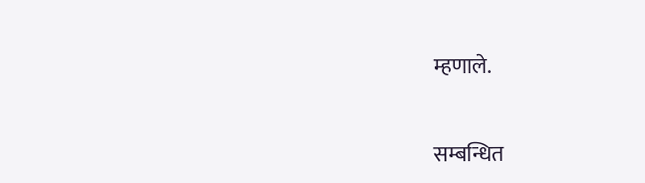म्हणाले.


सम्बन्धित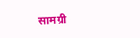सामग्री